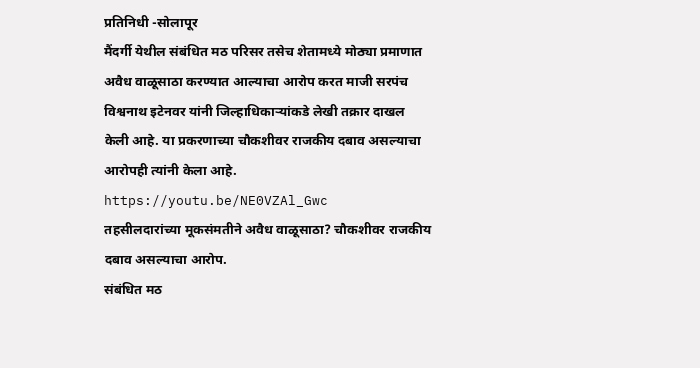प्रतिनिधी -सोलापूर
मैंदर्गी येथील संबंधित मठ परिसर तसेच शेतामध्ये मोठ्या प्रमाणात अवैध वाळूसाठा करण्यात आल्याचा आरोप करत माजी सरपंच विश्वनाथ इटेनवर यांनी जिल्हाधिकाऱ्यांकडे लेखी तक्रार दाखल केली आहे. या प्रकरणाच्या चौकशीवर राजकीय दबाव असल्याचा आरोपही त्यांनी केला आहे.
https://youtu.be/NE0VZAl_Gwc
तहसीलदारांच्या मूकसंमतीने अवैध वाळूसाठा? चौकशीवर राजकीय दबाव असल्याचा आरोप.
संबंधित मठ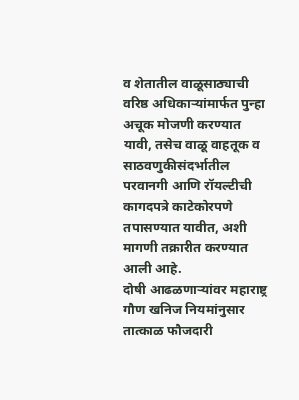व शेतातील वाळूसाठ्याची वरिष्ठ अधिकाऱ्यांमार्फत पुन्हा अचूक मोजणी करण्यात यावी, तसेच वाळू वाहतूक व साठवणुकीसंदर्भातील परवानगी आणि रॉयल्टीची कागदपत्रे काटेकोरपणे तपासण्यात यावीत, अशी मागणी तक्रारीत करण्यात आली आहे.
दोषी आढळणाऱ्यांवर महाराष्ट्र गौण खनिज नियमांनुसार तात्काळ फौजदारी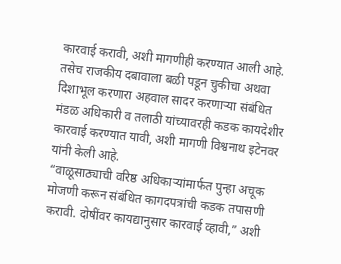कारवाई करावी, अशी मागणीही करण्यात आली आहे. तसेच राजकीय दबावाला बळी पडून चुकीचा अथवा दिशाभूल करणारा अहवाल सादर करणाऱ्या संबंधित मंडळ अधिकारी व तलाठी यांच्यावरही कडक कायदेशीर कारवाई करण्यात यावी, अशी मागणी विश्वनाथ इटेनवर यांनी केली आहे.
“वाळूसाठ्याची वरिष्ठ अधिकाऱ्यांमार्फत पुन्हा अचूक मोजणी करून संबंधित कागदपत्रांची कडक तपासणी करावी. दोषींवर कायद्यानुसार कारवाई व्हावी,” अशी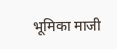भूमिका माजी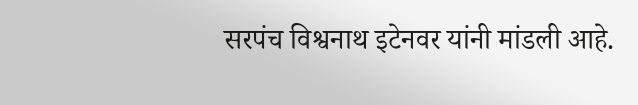सरपंच विश्वनाथ इटेनवर यांनी मांडली आहे.